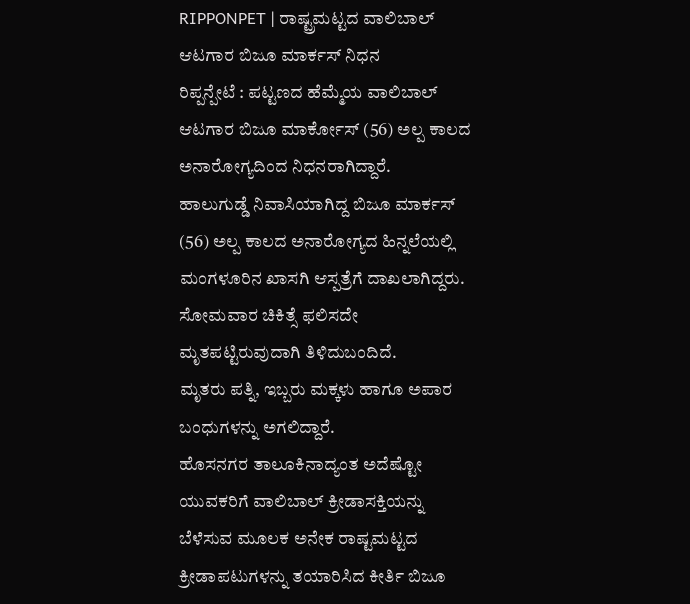RIPPONPET | ರಾಷ್ಟ್ರಮಟ್ಟದ ವಾಲಿಬಾಲ್ ಆಟಗಾರ ಬಿಜೂ ಮಾರ್ಕಸ್ ನಿಧನ
ರಿಪ್ಪನ್ಪೇಟೆ : ಪಟ್ಟಣದ ಹೆಮ್ಮೆಯ ವಾಲಿಬಾಲ್ ಆಟಗಾರ ಬಿಜೂ ಮಾರ್ಕೋಸ್ (56) ಅಲ್ಪ ಕಾಲದ ಅನಾರೋಗ್ಯದಿಂದ ನಿಧನರಾಗಿದ್ದಾರೆ.
ಹಾಲುಗುಡ್ಡೆ ನಿವಾಸಿಯಾಗಿದ್ದ ಬಿಜೂ ಮಾರ್ಕಸ್ (56) ಅಲ್ಪ ಕಾಲದ ಅನಾರೋಗ್ಯದ ಹಿನ್ನಲೆಯಲ್ಲಿ ಮಂಗಳೂರಿನ ಖಾಸಗಿ ಆಸ್ಪತ್ರೆಗೆ ದಾಖಲಾಗಿದ್ದರು. ಸೋಮವಾರ ಚಿಕಿತ್ಸೆ ಫಲಿಸದೇ ಮೃತಪಟ್ಟಿರುವುದಾಗಿ ತಿಳಿದುಬಂದಿದೆ.
ಮೃತರು ಪತ್ನಿ, ಇಬ್ಬರು ಮಕ್ಕಳು ಹಾಗೂ ಅಪಾರ ಬಂಧುಗಳನ್ನು ಅಗಲಿದ್ದಾರೆ.
ಹೊಸನಗರ ತಾಲೂಕಿನಾದ್ಯಂತ ಅದೆಷ್ಟೋ ಯುವಕರಿಗೆ ವಾಲಿಬಾಲ್ ಕ್ರೀಡಾಸಕ್ತಿಯನ್ನು ಬೆಳೆಸುವ ಮೂಲಕ ಅನೇಕ ರಾಷ್ಟಮಟ್ಟದ ಕ್ರೀಡಾಪಟುಗಳನ್ನು ತಯಾರಿಸಿದ ಕೀರ್ತಿ ಬಿಜೂ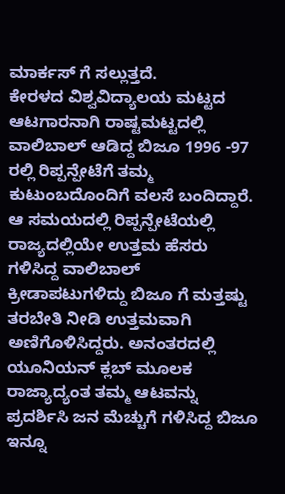ಮಾರ್ಕಸ್ ಗೆ ಸಲ್ಲುತ್ತದೆ.
ಕೇರಳದ ವಿಶ್ವವಿದ್ಯಾಲಯ ಮಟ್ಟದ ಆಟಗಾರನಾಗಿ ರಾಷ್ಟಮಟ್ಟದಲ್ಲಿ ವಾಲಿಬಾಲ್ ಆಡಿದ್ದ ಬಿಜೂ 1996 -97 ರಲ್ಲಿ ರಿಪ್ಪನ್ಪೇಟೆಗೆ ತಮ್ಮ ಕುಟುಂಬದೊಂದಿಗೆ ವಲಸೆ ಬಂದಿದ್ದಾರೆ. ಆ ಸಮಯದಲ್ಲಿ ರಿಪ್ಪನ್ಪೇಟೆಯಲ್ಲಿ ರಾಜ್ಯದಲ್ಲಿಯೇ ಉತ್ತಮ ಹೆಸರು ಗಳಿಸಿದ್ದ ವಾಲಿಬಾಲ್ ಕ್ರೀಡಾಪಟುಗಳಿದ್ದು ಬಿಜೂ ಗೆ ಮತ್ತಷ್ಟು ತರಬೇತಿ ನೀಡಿ ಉತ್ತಮವಾಗಿ ಅಣಿಗೊಳಿಸಿದ್ದರು. ಅನಂತರದಲ್ಲಿ ಯೂನಿಯನ್ ಕ್ಲಬ್ ಮೂಲಕ ರಾಜ್ಯಾದ್ಯಂತ ತಮ್ಮ ಆಟವನ್ನು ಪ್ರದರ್ಶಿಸಿ ಜನ ಮೆಚ್ಚುಗೆ ಗಳಿಸಿದ್ದ ಬಿಜೂ ಇನ್ನೂ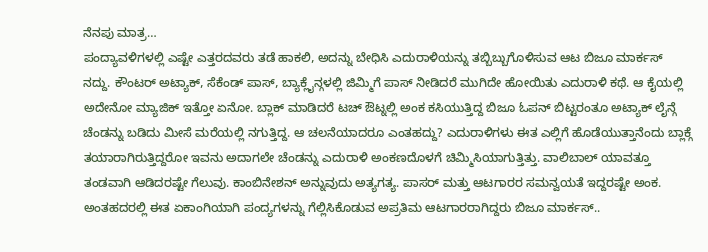ನೆನಪು ಮಾತ್ರ…
ಪಂದ್ಯಾವಳಿಗಳಲ್ಲಿ ಎಷ್ಟೇ ಎತ್ತರದವರು ತಡೆ ಹಾಕಲಿ, ಅದನ್ನು ಬೇಧಿಸಿ ಎದುರಾಳಿಯನ್ನು ತಬ್ಬಿಬ್ಬುಗೊಳಿಸುವ ಆಟ ಬಿಜೂ ಮಾರ್ಕಸ್ ನದ್ದು. ಕೌಂಟರ್ ಅಟ್ಯಾಕ್, ಸೆಕೆಂಡ್ ಪಾಸ್, ಬ್ಯಾಕ್ಲೈನ್ಗಳಲ್ಲಿ ಜಿಮ್ಮಿಗೆ ಪಾಸ್ ನೀಡಿದರೆ ಮುಗಿದೇ ಹೋಯಿತು ಎದುರಾಳಿ ಕಥೆ. ಆ ಕೈಯಲ್ಲಿ ಅದೇನೋ ಮ್ಯಾಜಿಕ್ ಇತ್ತೋ ಏನೋ. ಬ್ಲಾಕ್ ಮಾಡಿದರೆ ಟಚ್ ಔಟ್ನಲ್ಲಿ ಅಂಕ ಕಸಿಯುತ್ತಿದ್ದ ಬಿಜೂ ಓಪನ್ ಬಿಟ್ಟರಂತೂ ಅಟ್ಯಾಕ್ ಲೈನ್ಗೆ ಚೆಂಡನ್ನು ಬಡಿದು ಮೀಸೆ ಮರೆಯಲ್ಲಿ ನಗುತ್ತಿದ್ದ. ಆ ಚಲನೆಯಾದರೂ ಎಂತಹದ್ದು? ಎದುರಾಳಿಗಳು ಈತ ಎಲ್ಲಿಗೆ ಹೊಡೆಯುತ್ತಾನೆಂದು ಬ್ಲಾಕ್ಗೆ ತಯಾರಾಗಿರುತ್ತಿದ್ದರೋ ಇವನು ಅದಾಗಲೇ ಚೆಂಡನ್ನು ಎದುರಾಳಿ ಅಂಕಣದೊಳಗೆ ಚಿಮ್ಮಿಸಿಯಾಗುತ್ತಿತ್ತು. ವಾಲಿಬಾಲ್ ಯಾವತ್ತೂ ತಂಡವಾಗಿ ಆಡಿದರಷ್ಟೇ ಗೆಲುವು. ಕಾಂಬಿನೇಶನ್ ಅನ್ನುವುದು ಅತ್ಯಗತ್ಯ. ಪಾಸರ್ ಮತ್ತು ಆಟಗಾರರ ಸಮನ್ವಯತೆ ಇದ್ದರಷ್ಟೇ ಅಂಕ. ಅಂತಹದರಲ್ಲಿ ಈತ ಏಕಾಂಗಿಯಾಗಿ ಪಂದ್ಯಗಳನ್ನು ಗೆಲ್ಲಿಸಿಕೊಡುವ ಅಪ್ರತಿಮ ಆಟಗಾರರಾಗಿದ್ದರು ಬಿಜೂ ಮಾರ್ಕಸ್..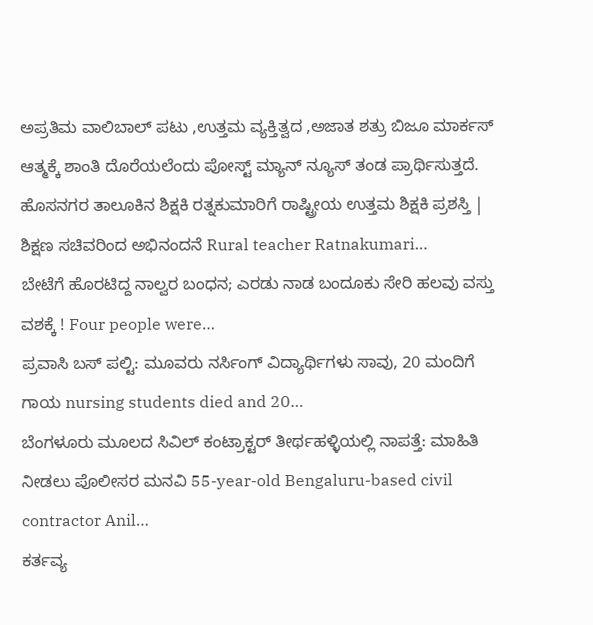ಅಪ್ರತಿಮ ವಾಲಿಬಾಲ್ ಪಟು ,ಉತ್ತಮ ವ್ಯಕ್ತಿತ್ವದ ,ಅಜಾತ ಶತ್ರು ಬಿಜೂ ಮಾರ್ಕಸ್ ಆತ್ಮಕ್ಕೆ ಶಾಂತಿ ದೊರೆಯಲೆಂದು ಪೋಸ್ಟ್ ಮ್ಯಾನ್ ನ್ಯೂಸ್ ತಂಡ ಪ್ರಾರ್ಥಿಸುತ್ತದೆ.
ಹೊಸನಗರ ತಾಲೂಕಿನ ಶಿಕ್ಷಕಿ ರತ್ನಕುಮಾರಿಗೆ ರಾಷ್ಟ್ರೀಯ ಉತ್ತಮ ಶಿಕ್ಷಕಿ ಪ್ರಶಸ್ತಿ | ಶಿಕ್ಷಣ ಸಚಿವರಿಂದ ಅಭಿನಂದನೆ Rural teacher Ratnakumari…
ಬೇಟೆಗೆ ಹೊರಟಿದ್ದ ನಾಲ್ವರ ಬಂಧನ; ಎರಡು ನಾಡ ಬಂದೂಕು ಸೇರಿ ಹಲವು ವಸ್ತು ವಶಕ್ಕೆ ! Four people were…
ಪ್ರವಾಸಿ ಬಸ್ ಪಲ್ಟಿ: ಮೂವರು ನರ್ಸಿಂಗ್ ವಿದ್ಯಾರ್ಥಿಗಳು ಸಾವು, 20 ಮಂದಿಗೆ ಗಾಯ nursing students died and 20…
ಬೆಂಗಳೂರು ಮೂಲದ ಸಿವಿಲ್ ಕಂಟ್ರಾಕ್ಟರ್ ತೀರ್ಥಹಳ್ಳಿಯಲ್ಲಿ ನಾಪತ್ತೆ: ಮಾಹಿತಿ ನೀಡಲು ಪೊಲೀಸರ ಮನವಿ 55-year-old Bengaluru-based civil contractor Anil…
ಕರ್ತವ್ಯ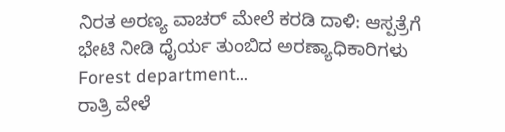ನಿರತ ಅರಣ್ಯ ವಾಚರ್ ಮೇಲೆ ಕರಡಿ ದಾಳಿ: ಆಸ್ಪತ್ರೆಗೆ ಭೇಟಿ ನೀಡಿ ಧೈರ್ಯ ತುಂಬಿದ ಅರಣ್ಯಾಧಿಕಾರಿಗಳು Forest department…
ರಾತ್ರಿ ವೇಳೆ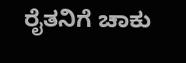ರೈತನಿಗೆ ಚಾಕು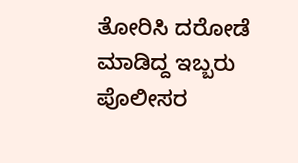ತೋರಿಸಿ ದರೋಡೆ ಮಾಡಿದ್ದ ಇಬ್ಬರು ಪೊಲೀಸರ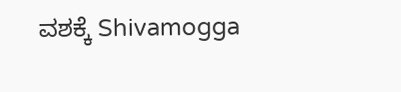ವಶಕ್ಕೆ Shivamogga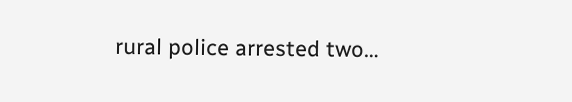rural police arrested two…